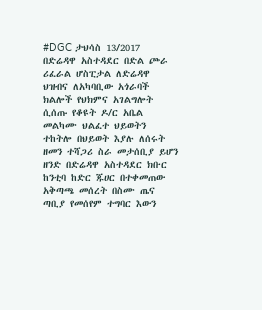#DGC ታህሳስ 13/2017
በድሬዳዋ አስተዳደር በድል ጮራ ሪፈራል ሆስፒታል ለድሬዳዋ ህዝብና ለአካባቢው አጎራባች ክልሎች የህክምና አገልግሎት ሲሰጡ የቆዩት ዶ/ር አቤል መልካሙ ህልፈተ ህይወትን ተከትሎ በህይወት እያሉ ለሰሩት ዘመን ተሻጋሪ ስራ መታሰቢያ ይሆን ዘንድ በድሬዳዋ አስተዳደር ክቡር ከንቲባ ከድር ጁሀር በተቀመጠው አቅጣጫ መሰረት በስሙ ጤና ጣቢያ የመሰየም ተግባር እውን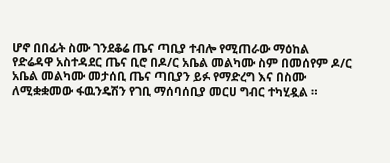ሆኖ በበፊት ስሙ ገንደቆሬ ጤና ጣቢያ ተብሎ የሚጠራው ማዕከል የድሬዳዋ አስተዳደር ጤና ቢሮ በዶ/ር አቤል መልካሙ ስም በመሰየም ዶ/ር አቤል መልካሙ መታሰቢ ጤና ጣቢያን ይፉ የማድረግ እና በስሙ ለሚቋቋመው ፋዉንዴሽን የገቢ ማሰባሰቢያ መርሀ ግብር ተካሂዷል ።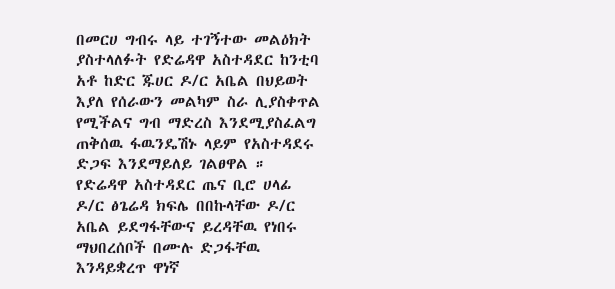በመርሀ ግብሩ ላይ ተገኝተው መልዕክት ያስተላለፉት የድሬዳዋ አስተዳደር ከንቲባ አቶ ከድር ጁሀር ዶ/ር አቤል በህይወት እያለ የሰራውን መልካም ስራ ሊያስቀጥል የሚችልና ግብ ማድረስ እንደሚያስፈልግ ጠቅሰዉ ፋዉንዴሽኑ ላይም የአስተዳደሩ ድጋፍ እንደማይለይ ገልፀዋል ።
የድሬዳዋ አስተዳደር ጤና ቢሮ ሀላፊ ዶ/ር ፅጌሬዳ ክፍሌ በበኩላቸው ዶ/ር አቤል ይደግፋቸውና ይረዳቸዉ የነበሩ ማህበረሰቦች በሙሉ ድጋፋቸዉ እንዳይቋረጥ ዋነኛ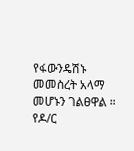የፋውንዴሽኑ መመስረት አላማ መሆኑን ገልፀዋል ።
የዶ/ር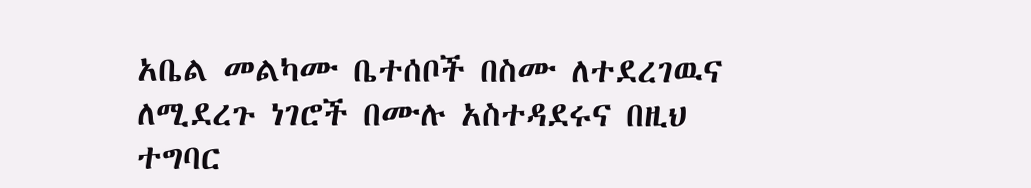አቤል መልካሙ ቤተሰቦች በስሙ ለተደረገዉና ለሚደረጉ ነገሮች በሙሉ አስተዳደሩና በዚህ ተግባር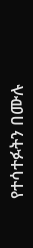የተሳተፉትን በሙሉ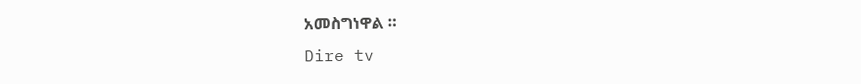አመስግነዋል ።
Dire tv